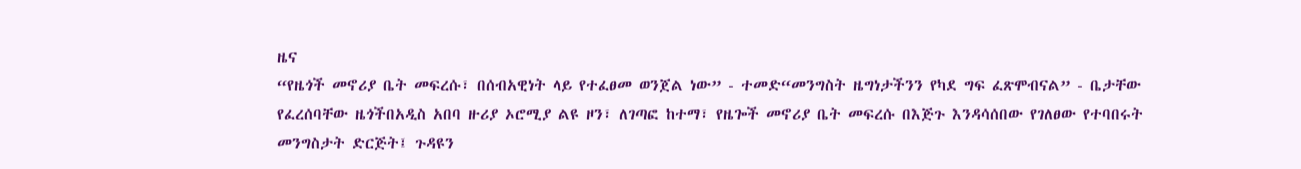ዜና
“የዜጎች መኖሪያ ቤት መፍረሱ፣ በሰብአዊነት ላይ የተፈፀመ ወንጀል ነው” - ተመድ“መንግስት ዜግነታችንን የካደ ግፍ ፈጽሞብናል” - ቤታቸው የፈረሰባቸው ዜጎችበአዲስ አበባ ዙሪያ ኦሮሚያ ልዩ ዞን፣ ለገጣፎ ከተማ፣ የዜጐች መኖሪያ ቤት መፍረሱ በእጅጉ እንዳሳሰበው የገለፀው የተባበሩት መንግስታት ድርጅት፤ ጉዳዩን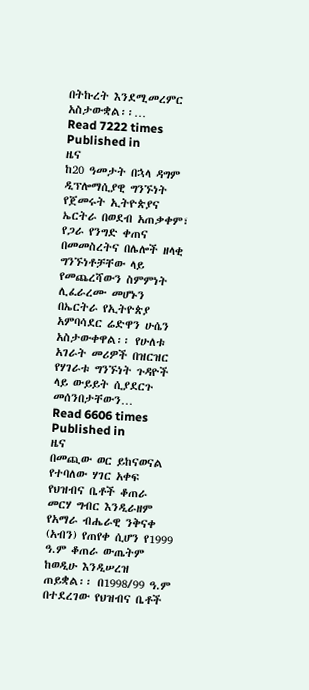በትኩረት እንደሚመረምር አስታውቋል፡፡…
Read 7222 times
Published in
ዜና
ከ20 ዓመታት በኋላ ዳግም ዲፕሎማሲያዊ ግንኙነት የጀመሩት ኢትዮጵያና ኤርትራ በወደብ አጠቃቀም፣ የጋራ የንግድ ቀጠና በመመስረትና በሌሎች ዘላቂ ግንኙነቶቻቸው ላይ የመጨረሻውን ስምምነት ሊፈራረሙ መሆኑን በኤርትራ የኢትዮጵያ አምባሳደር ሬድዋን ሁሴን አስታውቀዋል፡፡ የሁለቱ አገራት መሪዎች በዝርዝር የሃገራቱ ግንኙነት ጉዳዮች ላይ ውይይት ሲያደርጉ መሰንበታቸውን…
Read 6606 times
Published in
ዜና
በመጪው ወር ይከናወናል የተባለው ሃገር አቀፍ የህዝብና ቤቶች ቆጠራ መርሃ ግብር እንዲራዘም የአማራ ብሔራዊ ንቅናቀ (አብን) የጠየቀ ሲሆን የ1999 ዓ.ም ቆጠራ ውጤትም ከወዲሁ እንዲሠረዝ ጠይቋል፡፡ በ1998/99 ዓ.ም በተደረገው የህዝብና ቤቶች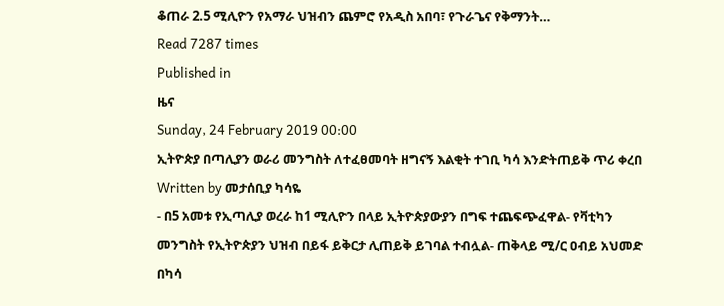ቆጠራ 2.5 ሚሊዮን የአማራ ህዝብን ጨምሮ የአዲስ አበባ፣ የጉራጌና የቅማንት…
Read 7287 times
Published in
ዜና
Sunday, 24 February 2019 00:00
ኢትዮጵያ በጣሊያን ወራሪ መንግስት ለተፈፀመባት ዘግናኝ እልቂት ተገቢ ካሳ እንድትጠይቅ ጥሪ ቀረበ
Written by መታሰቢያ ካሳዬ
- በ5 አመቱ የኢጣሊያ ወረራ ከ1 ሚሊዮን በላይ ኢትዮጵያውያን በግፍ ተጨፍጭፈዋል- የቫቲካን መንግስት የኢትዮጵያን ህዝብ በይፋ ይቅርታ ሊጠይቅ ይገባል ተብሏል- ጠቅላይ ሚ/ር ዐብይ አህመድ በካሳ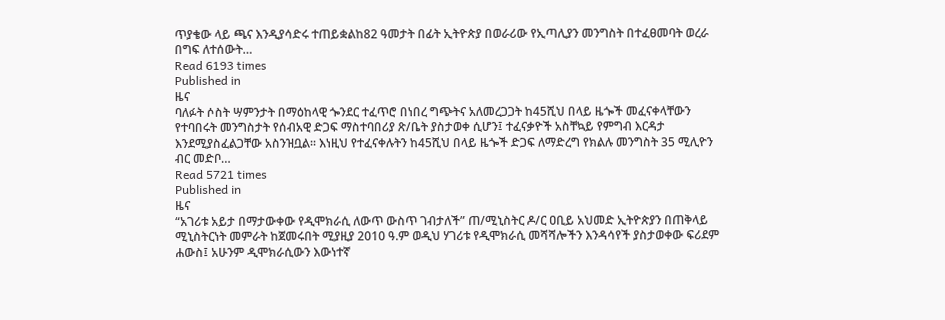ጥያቄው ላይ ጫና እንዲያሳድሩ ተጠይቋልከ82 ዓመታት በፊት ኢትዮጵያ በወራሪው የኢጣሊያን መንግስት በተፈፀመባት ወረራ በግፍ ለተሰውት…
Read 6193 times
Published in
ዜና
ባለፉት ሶስት ሣምንታት በማዕከላዊ ጐንደር ተፈጥሮ በነበረ ግጭትና አለመረጋጋት ከ45ሺህ በላይ ዜጐች መፈናቀላቸውን የተባበሩት መንግስታት የሰብአዊ ድጋፍ ማስተባበሪያ ጽ/ቤት ያስታወቀ ሲሆን፤ ተፈናቃዮች አስቸኳይ የምግብ እርዳታ እንደሚያስፈልጋቸው አስንዝቧል፡፡ እነዚህ የተፈናቀሉትን ከ45ሺህ በላይ ዜጐች ድጋፍ ለማድረግ የክልሉ መንግስት 35 ሚሊዮን ብር መድቦ…
Read 5721 times
Published in
ዜና
“አገሪቱ አይታ በማታውቀው የዲሞክራሲ ለውጥ ውስጥ ገብታለች” ጠ/ሚኒስትር ዶ/ር ዐቢይ አህመድ ኢትዮጵያን በጠቅላይ ሚኒስትርነት መምራት ከጀመሩበት ሚያዚያ 2010 ዓ.ም ወዲህ ሃገሪቱ የዲሞክራሲ መሻሻሎችን እንዳሳየች ያስታወቀው ፍሪደም ሐውስ፤ አሁንም ዲሞክራሲውን እውነተኛ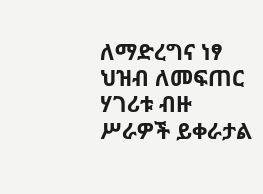ለማድረግና ነፃ ህዝብ ለመፍጠር ሃገሪቱ ብዙ ሥራዎች ይቀራታል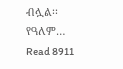ብሏል፡፡ የዓለም…
Read 8911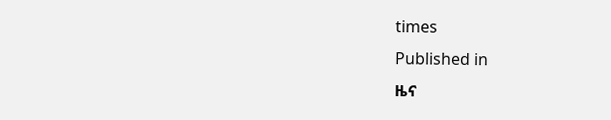times
Published in
ዜና